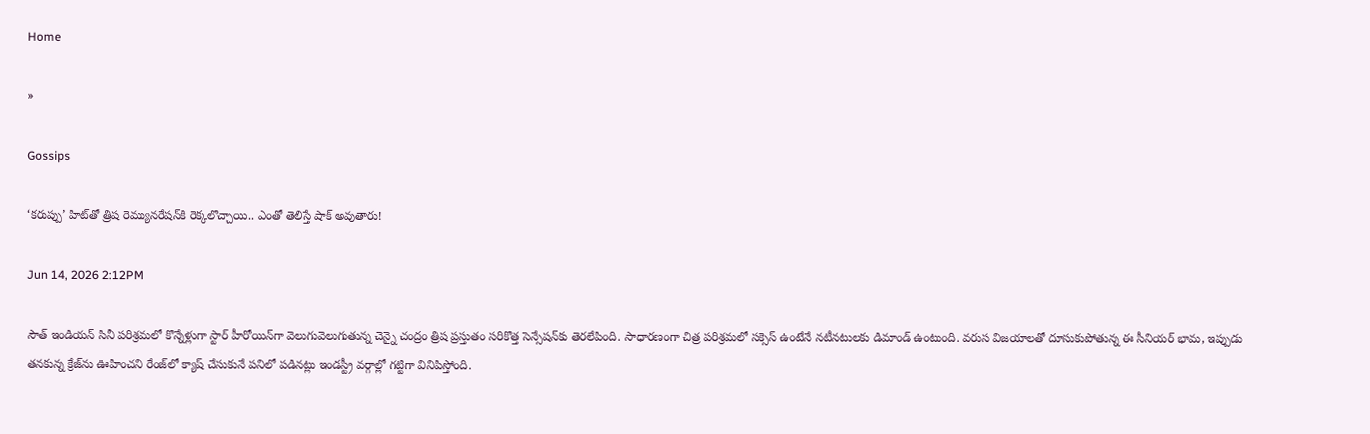Home

»

Gossips

‘కరుప్పు’ హిట్‌తో త్రిష రెమ్యున‌రేష‌న్‌కి రెక్క‌లొచ్చాయి.. ఎంతో తెలిస్తే షాక్ అవుతారు!

Jun 14, 2026 2:12PM

సౌత్ ఇండియన్ సినీ పరిశ్రమలో కొన్నేళ్లుగా స్టార్ హీరోయిన్‌గా వెలుగువెలుగుతున్న చెన్నై చంద్రం త్రిష ప్రస్తుతం సరికొత్త సెన్సేషన్‌కు తెరలేపింది. సాధారణంగా చిత్ర పరిశ్రమలో సక్సెస్ ఉంటేనే నటీనటులకు డిమాండ్ ఉంటుంది. వరుస విజయాలతో దూసుకుపోతున్న ఈ సీనియర్ భామ, ఇప్పుడు తనకున్న క్రేజ్‌ను ఊహించని రేంజ్‌లో క్యాష్ చేసుకునే పనిలో పడినట్లు ఇండస్ట్రీ వర్గాల్లో గట్టిగా వినిపిస్తోంది.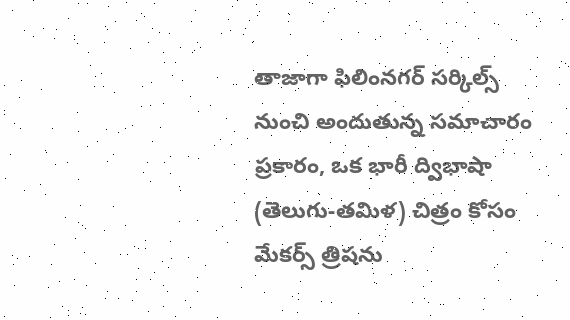తాజాగా ఫిలింనగర్ సర్కిల్స్ నుంచి అందుతున్న సమాచారం ప్రకారం, ఒక భారీ ద్విభాషా (తెలుగు-తమిళ) చిత్రం కోసం మేకర్స్ త్రిషను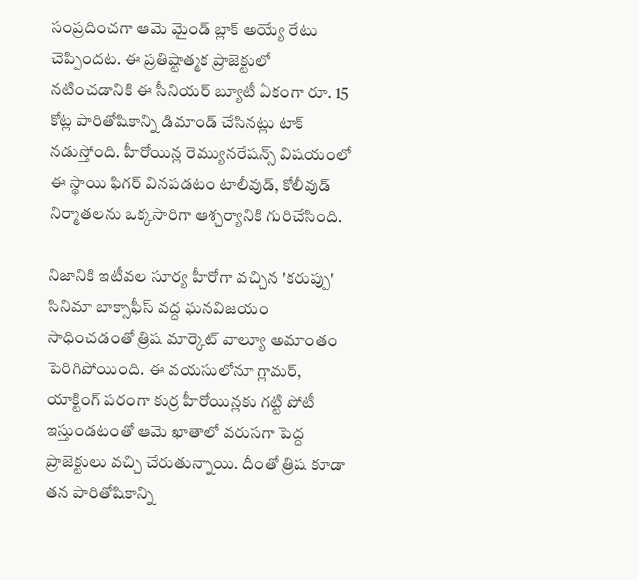సంప్రదించగా ఆమె మైండ్ బ్లాక్ అయ్యే రేటు చెప్పిందట. ఈ ప్రతిష్టాత్మక ప్రాజెక్టులో నటించడానికి ఈ సీనియర్ బ్యూటీ ఏకంగా రూ. 15 కోట్ల పారితోషికాన్ని డిమాండ్ చేసినట్లు టాక్ నడుస్తోంది. హీరోయిన్ల రెమ్యునరేషన్స్ విషయంలో ఈ స్థాయి ఫిగర్ వినపడటం టాలీవుడ్, కోలీవుడ్ నిర్మాతలను ఒక్కసారిగా ఆశ్చర్యానికి గురిచేసింది.

నిజానికి ఇటీవల సూర్య హీరోగా వచ్చిన 'కరుప్పు' సినిమా బాక్సాఫీస్ వద్ద ఘనవిజయం సాధించడంతో త్రిష మార్కెట్ వాల్యూ అమాంతం పెరిగిపోయింది. ఈ వయసులోనూ గ్లామర్, యాక్టింగ్ పరంగా కుర్ర హీరోయిన్లకు గట్టి పోటీ ఇస్తుండటంతో ఆమె ఖాతాలో వరుసగా పెద్ద ప్రాజెక్టులు వచ్చి చేరుతున్నాయి. దీంతో త్రిష కూడా తన పారితోషికాన్ని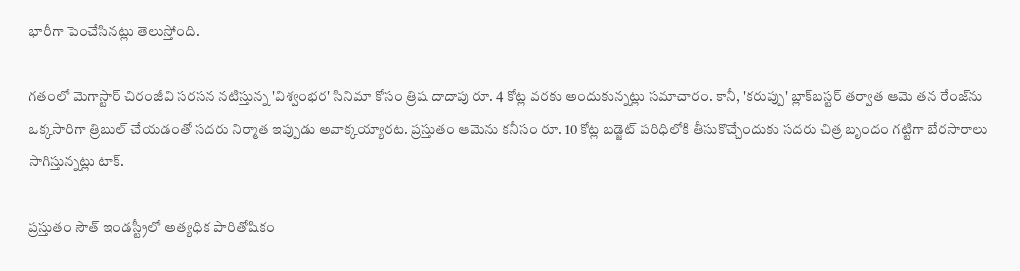భారీగా పెంచేసినట్లు తెలుస్తోంది.

గతంలో మెగాస్టార్ చిరంజీవి సరసన నటిస్తున్న 'విశ్వంభర' సినిమా కోసం త్రిష దాదాపు రూ. 4 కోట్ల వరకు అందుకున్నట్లు సమాచారం. కానీ, 'కరుప్పు' బ్లాక్‌బస్టర్ తర్వాత ఆమె తన రేంజ్‌ను ఒక్కసారిగా త్రిబుల్ చేయడంతో సదరు నిర్మాత ఇప్పుడు అవాక్కయ్యారట. ప్రస్తుతం ఆమెను కనీసం రూ. 10 కోట్ల బడ్జెట్ పరిధిలోకి తీసుకొచ్చేందుకు సదరు చిత్ర బృందం గట్టిగా బేరసారాలు సాగిస్తున్నట్లు టాక్.

ప్రస్తుతం సౌత్ ఇండస్ట్రీలో అత్యధిక పారితోషికం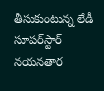తీసుకుంటున్న లేడీ సూపర్‌స్టార్ నయనతార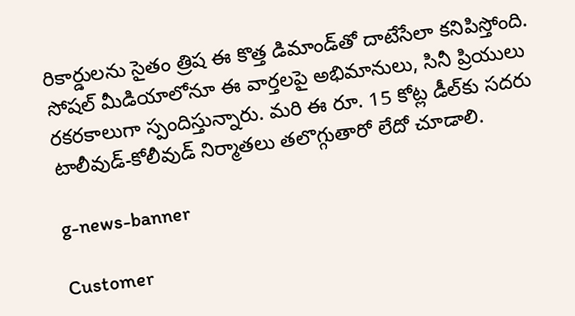రికార్డులను సైతం త్రిష ఈ కొత్త డిమాండ్‌తో దాటేసేలా కనిపిస్తోంది. సోషల్ మీడియాలోనూ ఈ వార్తలపై అభిమానులు, సినీ ప్రియులు రకరకాలుగా స్పందిస్తున్నారు. మరి ఈ రూ. 15 కోట్ల డీల్‌కు సదరు టాలీవుడ్-కోలీవుడ్ నిర్మాతలు తలొగ్గుతారో లేదో చూడాలి.

g-news-banner

Customer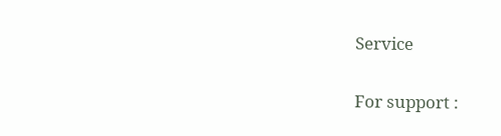Service

For support :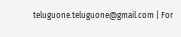teluguone.teluguone@gmail.com | For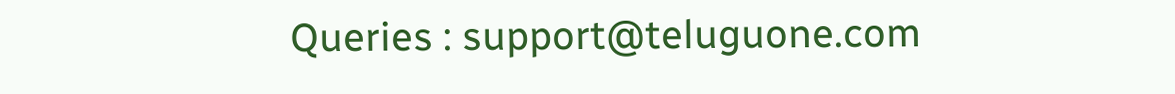Queries : support@teluguone.com